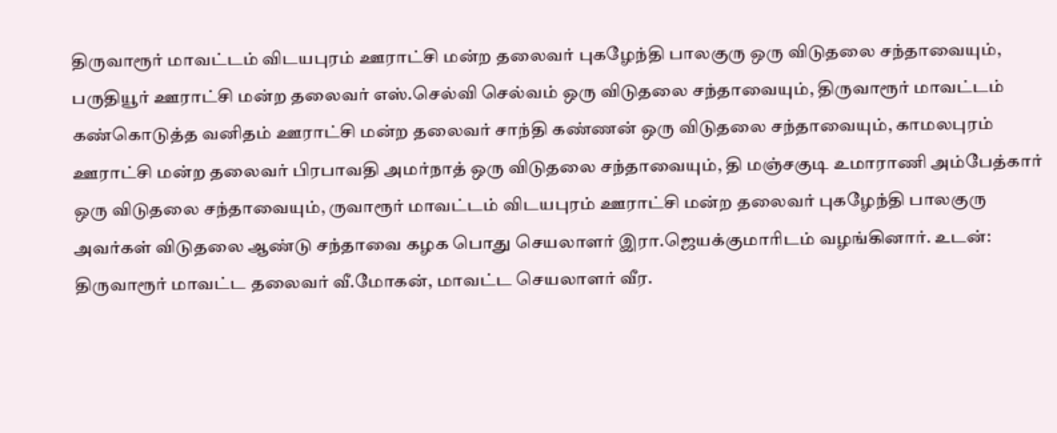திருவாரூர் மாவட்டம் விடயபுரம் ஊராட்சி மன்ற தலைவர் புகழேந்தி பாலகுரு ஒரு விடுதலை சந்தாவையும், பருதியூர் ஊராட்சி மன்ற தலைவர் எஸ்.செல்வி செல்வம் ஒரு விடுதலை சந்தாவையும், திருவாரூர் மாவட்டம் கண்கொடுத்த வனிதம் ஊராட்சி மன்ற தலைவர் சாந்தி கண்ணன் ஒரு விடுதலை சந்தாவையும், காமலபுரம் ஊராட்சி மன்ற தலைவர் பிரபாவதி அமர்நாத் ஒரு விடுதலை சந்தாவையும், தி மஞ்சகுடி உமாராணி அம்பேத்கார் ஒரு விடுதலை சந்தாவையும், ருவாரூர் மாவட்டம் விடயபுரம் ஊராட்சி மன்ற தலைவர் புகழேந்தி பாலகுரு அவர்கள் விடுதலை ஆண்டு சந்தாவை கழக பொது செயலாளர் இரா.ஜெயக்குமாரிடம் வழங்கினார். உடன்: திருவாரூர் மாவட்ட தலைவர் வீ.மோகன், மாவட்ட செயலாளர் வீர.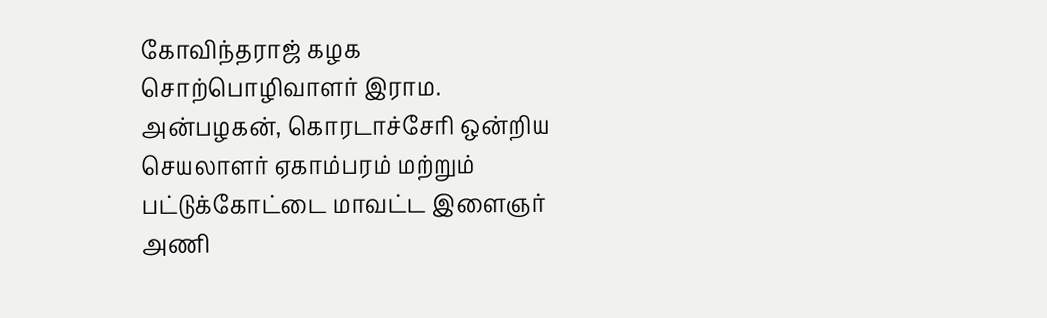கோவிந்தராஜ் கழக சொற்பொழிவாளர் இராம. அன்பழகன், கொரடாச்சேரி ஒன்றிய செயலாளர் ஏகாம்பரம் மற்றும் பட்டுக்கோட்டை மாவட்ட இளைஞர் அணி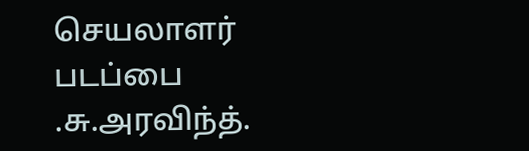செயலாளர் படப்பை .சு.அரவிந்த்.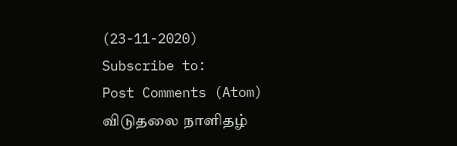(23-11-2020)
Subscribe to:
Post Comments (Atom)
விடுதலை நாளிதழ்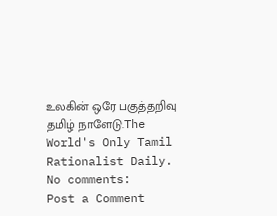உலகின் ஒரே பகுத்தறிவு தமிழ் நாளேடு.The World's Only Tamil Rationalist Daily.
No comments:
Post a Comment